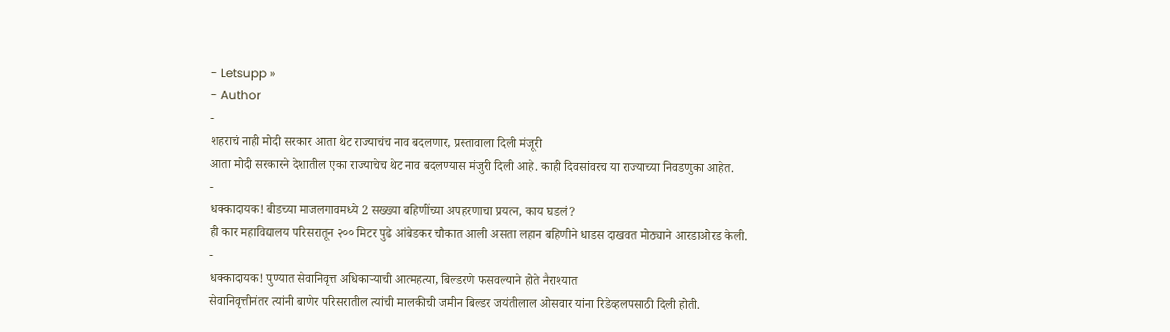- Letsupp »
- Author
-
शहराचं नाही मोदी सरकार आता थेट राज्याचंच नाव बदलणार, प्रस्तावाला दिली मंजूरी
आता मोदी सरकारने देशातील एका राज्याचेच थेट नाव बदलण्यास मंजुरी दिली आहे. काही दिवसांवरच या राज्याच्या निवडणुका आहेत.
-
धक्कादायक! बीडच्या माजलगावमध्ये 2 सख्ख्या बहिणींच्या अपहरणाचा प्रयत्न, काय घडलं?
ही कार महाविद्यालय परिसरातून २०० मिटर पुढे आंबेडकर चौकात आली असता लहान बहिणीने धाडस दाखवत मोठ्याने आरडाओरड केली.
-
धक्कादायक! पुण्यात सेवानिवृत्त अधिकाऱ्याची आत्महत्या, बिल्डरणे फसवल्याने होते नैराश्यात
सेवानिवृत्तीनंतर त्यांनी बाणेर परिसरातील त्यांची मालकीची जमीन बिल्डर जयंतीलाल ओसवार यांना रिडेव्हलपसाठी दिली होती.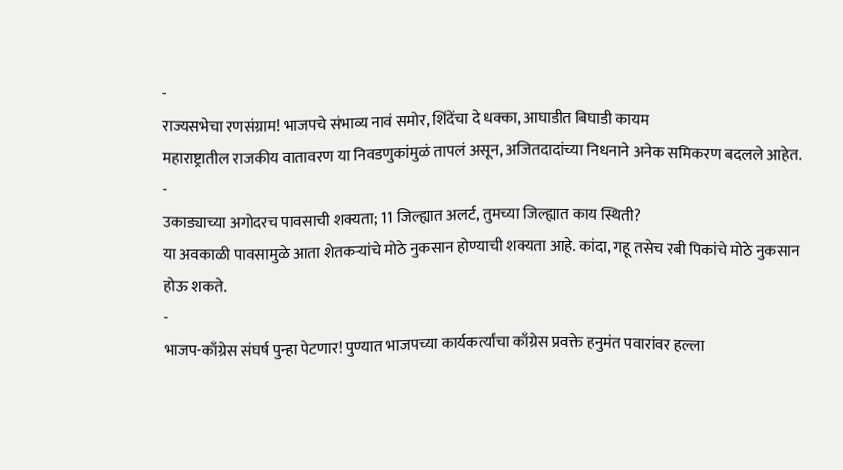-
राज्यसभेचा रणसंग्राम! भाजपचे संभाव्य नावं समोर, शिंदेंचा दे धक्का, आघाडीत बिघाडी कायम
महाराष्ट्रातील राजकीय वातावरण या निवडणुकांमुळं तापलं असून, अजितदादांच्या निधनाने अनेक समिकरण बदलले आहेत.
-
उकाड्याच्या अगोदरच पावसाची शक्यता; 11 जिल्ह्यात अलर्ट, तुमच्या जिल्ह्यात काय स्थिती?
या अवकाळी पावसामुळे आता शेतकऱ्यांचे मोठे नुकसान होण्याची शक्यता आहे. कांदा, गहू तसेच रबी पिकांचे मोठे नुकसान होऊ शकते.
-
भाजप-काँग्रेस संघर्ष पुन्हा पेटणार! पुण्यात भाजपच्या कार्यकर्त्यांचा काँग्रेस प्रवक्ते हनुमंत पवारांवर हल्ला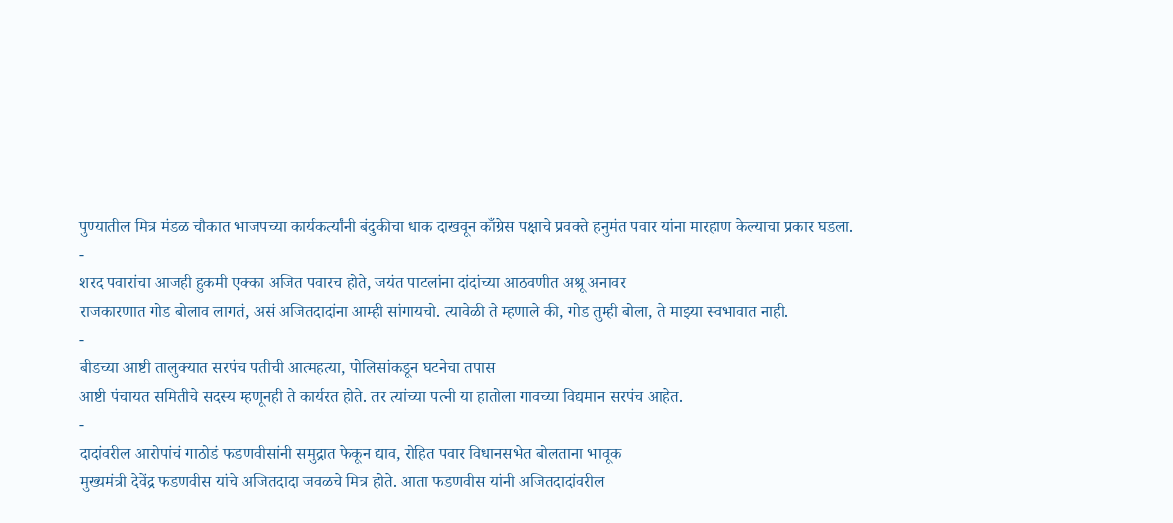पुण्यातील मित्र मंडळ चौकात भाजपच्या कार्यकर्त्यांनी बंदुकीचा धाक दाखवून काँग्रेस पक्षाचे प्रवक्ते हनुमंत पवार यांना मारहाण केल्याचा प्रकार घडला.
-
शरद पवारांचा आजही हुकमी एक्का अजित पवारच होते, जयंत पाटलांना दांदांच्या आठवणीत अश्रू अनावर
राजकारणात गोड बोलाव लागतं, असं अजितदादांना आम्ही सांगायचो. त्यावेळी ते म्हणाले की, गोड तुम्ही बोला, ते माझ्या स्वभावात नाही.
-
बीडच्या आष्टी तालुक्यात सरपंच पतीची आत्महत्या, पोलिसांकडून घटनेचा तपास
आष्टी पंचायत समितीचे सदस्य म्हणूनही ते कार्यरत होते. तर त्यांच्या पत्नी या हातोला गावच्या विद्यमान सरपंच आहेत.
-
दादांवरील आरोपांचं गाठोडं फडणवीसांनी समुद्रात फेकून द्याव, रोहित पवार विधानसभेत बोलताना भावूक
मुख्यमंत्री देवेंद्र फडणवीस यांचे अजितदादा जवळचे मित्र होते. आता फडणवीस यांनी अजितदादांवरील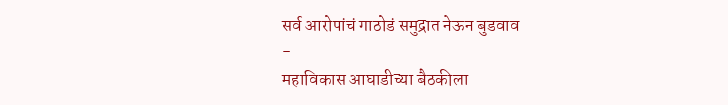सर्व आरोपांचं गाठोडं समुद्रात नेऊन बुडवाव
-
महाविकास आघाडीच्या बैठकीला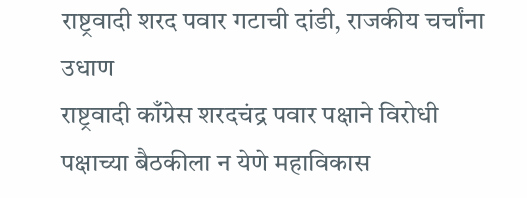राष्ट्रवादी शरद पवार गटाची दांडी, राजकीय चर्चांना उधाण
राष्ट्रवादी काँग्रेस शरदचंद्र पवार पक्षाने विरोधी पक्षाच्या बैठकीला न येणे महाविकास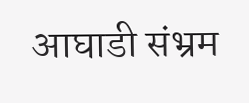आघाडी संभ्रम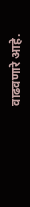वाढवणारे आहे.